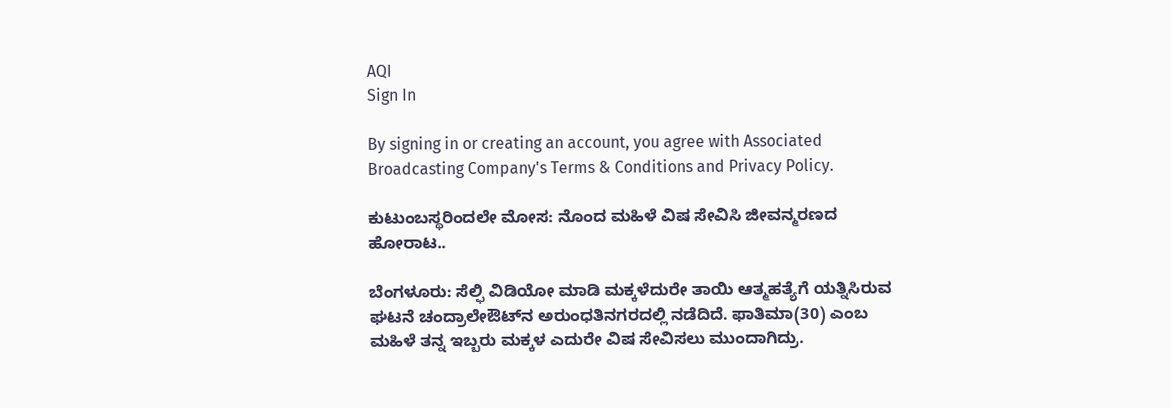AQI
Sign In

By signing in or creating an account, you agree with Associated Broadcasting Company's Terms & Conditions and Privacy Policy.

ಕುಟುಂಬಸ್ಥರಿಂದಲೇ ಮೋಸ: ನೊಂದ ಮಹಿಳೆ ವಿಷ ಸೇವಿಸಿ ಜೀವನ್ಮರಣದ ಹೋರಾಟ..

ಬೆಂಗಳೂರು: ಸೆಲ್ಫಿ ವಿಡಿಯೋ ಮಾಡಿ ಮಕ್ಕಳೆದುರೇ ತಾಯಿ ಆತ್ಮಹತ್ಯೆಗೆ ಯತ್ನಿಸಿರುವ ಘಟನೆ ಚಂದ್ರಾಲೇಔಟ್‌ನ ಅರುಂಧತಿನಗರದಲ್ಲಿ ನಡೆದಿದೆ. ಫಾತಿಮಾ(30) ಎಂಬ ಮಹಿಳೆ ತನ್ನ ಇಬ್ಬರು ಮಕ್ಕಳ ಎದುರೇ ವಿಷ ಸೇವಿಸಲು ಮುಂದಾಗಿದ್ರು.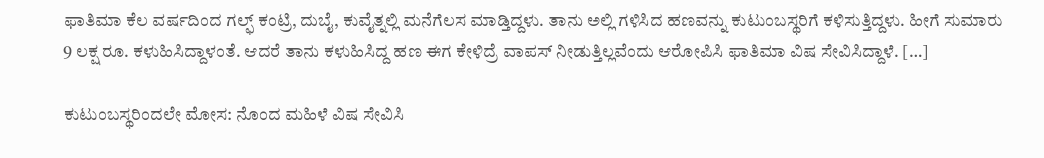ಫಾತಿಮಾ ಕೆಲ ವರ್ಷದಿಂದ ಗಲ್ಫ್ ಕಂಟ್ರಿ, ದುಬೈ, ಕುವೈತ್ನಲ್ಲಿ ಮನೆಗೆಲಸ‌‌ ಮಾಡ್ತಿದ್ದಳು. ತಾನು ಅಲ್ಲಿ ಗಳಿಸಿದ ಹಣವನ್ನು ಕುಟುಂಬಸ್ಥರಿಗೆ ಕಳಿಸುತ್ತಿದ್ದಳು. ಹೀಗೆ ಸುಮಾರು 9 ಲಕ್ಷ ರೂ. ಕಳುಹಿಸಿದ್ದಾಳಂತೆ. ಆದರೆ ತಾನು ಕಳುಹಿಸಿದ್ದ ಹಣ ಈಗ ಕೇಳಿದ್ರೆ ವಾಪಸ್ ನೀಡುತ್ತಿಲ್ಲವೆಂದು ಆರೋಪಿಸಿ ಫಾತಿಮಾ ವಿಷ ಸೇವಿಸಿದ್ದಾಳೆ. […]

ಕುಟುಂಬಸ್ಥರಿಂದಲೇ ಮೋಸ: ನೊಂದ ಮಹಿಳೆ ವಿಷ ಸೇವಿಸಿ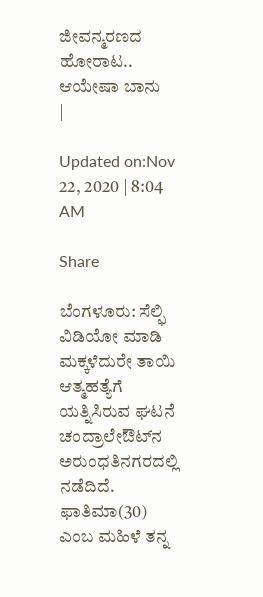ಜೀವನ್ಮರಣದ ಹೋರಾಟ..
ಆಯೇಷಾ ಬಾನು
|

Updated on:Nov 22, 2020 | 8:04 AM

Share

ಬೆಂಗಳೂರು: ಸೆಲ್ಫಿ ವಿಡಿಯೋ ಮಾಡಿ ಮಕ್ಕಳೆದುರೇ ತಾಯಿ ಆತ್ಮಹತ್ಯೆಗೆ ಯತ್ನಿಸಿರುವ ಘಟನೆ ಚಂದ್ರಾಲೇಔಟ್‌ನ ಅರುಂಧತಿನಗರದಲ್ಲಿ ನಡೆದಿದೆ. ಫಾತಿಮಾ(30) ಎಂಬ ಮಹಿಳೆ ತನ್ನ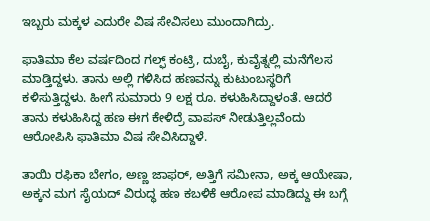ಇಬ್ಬರು ಮಕ್ಕಳ ಎದುರೇ ವಿಷ ಸೇವಿಸಲು ಮುಂದಾಗಿದ್ರು.

ಫಾತಿಮಾ ಕೆಲ ವರ್ಷದಿಂದ ಗಲ್ಫ್ ಕಂಟ್ರಿ, ದುಬೈ, ಕುವೈತ್ನಲ್ಲಿ ಮನೆಗೆಲಸ‌‌ ಮಾಡ್ತಿದ್ದಳು. ತಾನು ಅಲ್ಲಿ ಗಳಿಸಿದ ಹಣವನ್ನು ಕುಟುಂಬಸ್ಥರಿಗೆ ಕಳಿಸುತ್ತಿದ್ದಳು. ಹೀಗೆ ಸುಮಾರು 9 ಲಕ್ಷ ರೂ. ಕಳುಹಿಸಿದ್ದಾಳಂತೆ. ಆದರೆ ತಾನು ಕಳುಹಿಸಿದ್ದ ಹಣ ಈಗ ಕೇಳಿದ್ರೆ ವಾಪಸ್ ನೀಡುತ್ತಿಲ್ಲವೆಂದು ಆರೋಪಿಸಿ ಫಾತಿಮಾ ವಿಷ ಸೇವಿಸಿದ್ದಾಳೆ.

ತಾಯಿ ರಫಿಕಾ ಬೇಗಂ, ಅಣ್ಣ ಜಾಫರ್, ಅತ್ತಿಗೆ ಸಮೀನಾ, ಅಕ್ಕ ಆಯೇಷಾ, ಅಕ್ಕನ ಮಗ ಸೈಯದ್ ವಿರುದ್ಧ ಹಣ ಕಬಳಿಕೆ ಆರೋಪ ಮಾಡಿದ್ದು ಈ ಬಗ್ಗೆ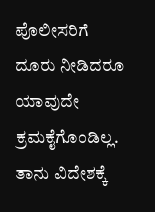ಪೊಲೀಸರಿಗೆ ದೂರು ನೀಡಿದರೂ ಯಾವುದೇ ಕ್ರಮಕೈಗೊಂಡಿಲ್ಲ. ತಾನು ವಿದೇಶಕ್ಕೆ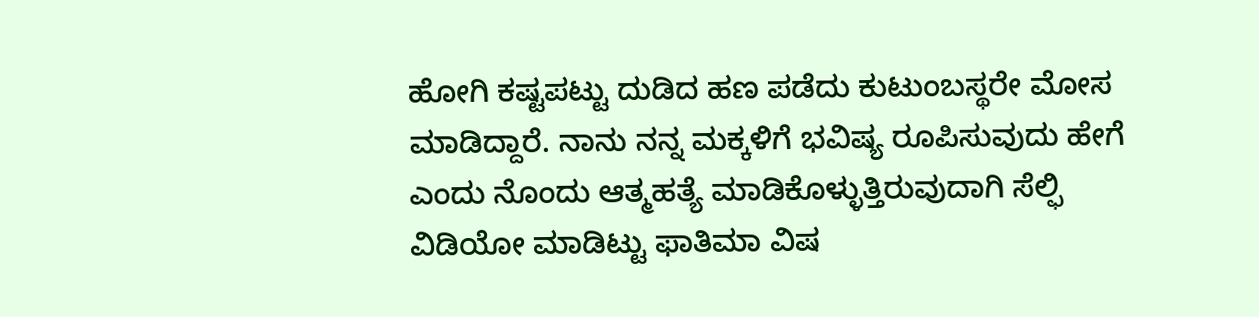ಹೋಗಿ ಕಷ್ಟಪಟ್ಟು ದುಡಿದ ಹಣ ಪಡೆದು ಕುಟುಂಬಸ್ಥರೇ ಮೋಸ ಮಾಡಿದ್ದಾರೆ. ನಾನು ನನ್ನ ಮಕ್ಕಳಿಗೆ ಭವಿಷ್ಯ ರೂಪಿಸುವುದು ಹೇಗೆ ಎಂದು ನೊಂದು ಆತ್ಮಹತ್ಯೆ ಮಾಡಿಕೊಳ್ಳುತ್ತಿರುವುದಾಗಿ ಸೆಲ್ಫಿ ವಿಡಿಯೋ ಮಾಡಿಟ್ಟು ಫಾತಿಮಾ ವಿಷ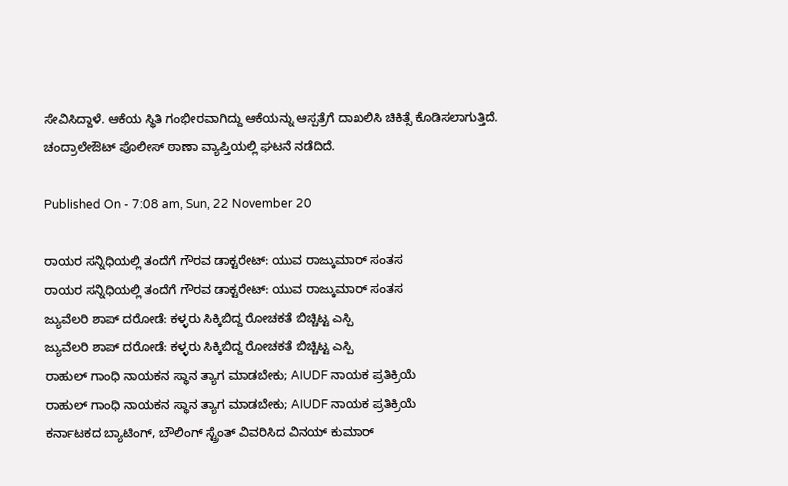ಸೇವಿಸಿದ್ದಾಳೆ. ಆಕೆಯ ಸ್ಥಿತಿ ಗಂಭೀರವಾಗಿದ್ದು ಆಕೆಯನ್ನು ಆಸ್ಪತ್ರೆಗೆ ದಾಖಲಿಸಿ ಚಿಕಿತ್ಸೆ ಕೊಡಿಸಲಾಗುತ್ತಿದೆ. ಚಂದ್ರಾಲೇಔಟ್ ಪೊಲೀಸ್ ಠಾಣಾ ವ್ಯಾಪ್ತಿಯಲ್ಲಿ ಘಟನೆ ನಡೆದಿದೆ.

Published On - 7:08 am, Sun, 22 November 20

ರಾಯರ ಸನ್ನಿಧಿಯಲ್ಲಿ ತಂದೆಗೆ ಗೌರವ ಡಾಕ್ಟರೇಟ್: ಯುವ ರಾಜ್ಕುಮಾರ್ ಸಂತಸ
ರಾಯರ ಸನ್ನಿಧಿಯಲ್ಲಿ ತಂದೆಗೆ ಗೌರವ ಡಾಕ್ಟರೇಟ್: ಯುವ ರಾಜ್ಕುಮಾರ್ ಸಂತಸ
ಜ್ಯುವೆಲರಿ ಶಾಪ್‌ ದರೋಡೆ: ಕಳ್ಳರು ಸಿಕ್ಕಿಬಿದ್ದ ರೋಚಕತೆ ಬಿಚ್ಚಿಟ್ಟ ಎಸ್ಪಿ
ಜ್ಯುವೆಲರಿ ಶಾಪ್‌ ದರೋಡೆ: ಕಳ್ಳರು ಸಿಕ್ಕಿಬಿದ್ದ ರೋಚಕತೆ ಬಿಚ್ಚಿಟ್ಟ ಎಸ್ಪಿ
ರಾಹುಲ್ ಗಾಂಧಿ ನಾಯಕನ ಸ್ಥಾನ ತ್ಯಾಗ ಮಾಡಬೇಕು; AIUDF ನಾಯಕ ಪ್ರತಿಕ್ರಿಯೆ
ರಾಹುಲ್ ಗಾಂಧಿ ನಾಯಕನ ಸ್ಥಾನ ತ್ಯಾಗ ಮಾಡಬೇಕು; AIUDF ನಾಯಕ ಪ್ರತಿಕ್ರಿಯೆ
ಕರ್ನಾಟಕದ ಬ್ಯಾಟಿಂಗ್, ಬೌಲಿಂಗ್ ಸ್ಟ್ರೆಂತ್ ವಿವರಿಸಿದ ವಿನಯ್ ಕುಮಾರ್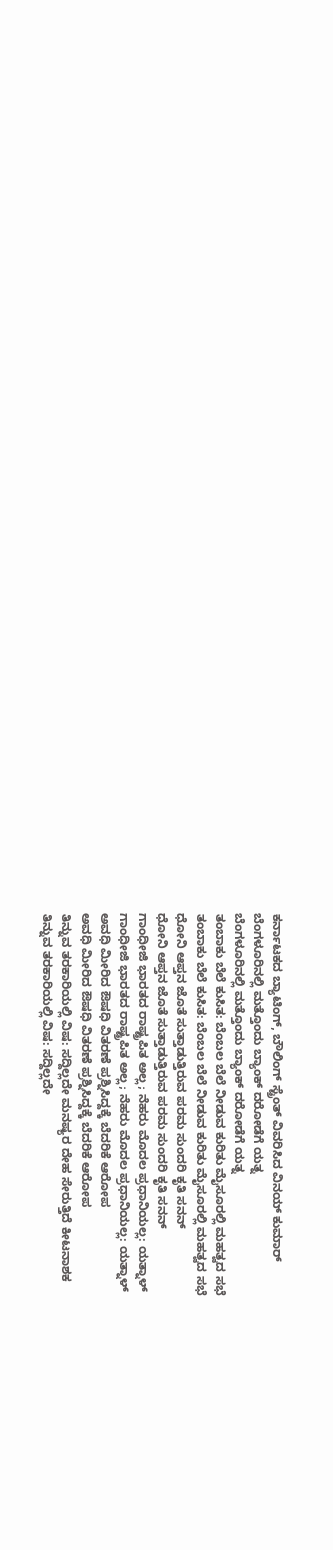ಕರ್ನಾಟಕದ ಬ್ಯಾಟಿಂಗ್, ಬೌಲಿಂಗ್ ಸ್ಟ್ರೆಂತ್ ವಿವರಿಸಿದ ವಿನಯ್ ಕುಮಾರ್
ಬೆಂಗಳೂರಿನಲ್ಲಿ ಮತ್ತೊಂದು ಬ್ಯಾಂಕ್ ದರೋಡೆಗೆ ಯತ್ನ
ಬೆಂಗಳೂರಿನಲ್ಲಿ ಮತ್ತೊಂದು ಬ್ಯಾಂಕ್ ದರೋಡೆಗೆ ಯತ್ನ
ತಂಬಾಕು ಬೆಲೆ ಕುಸಿತ: ಬೆಂಬಲ ಬೆಲೆ ನೀಡುವ ಕುರಿತು ಮೈಸೂರಲ್ಲಿ ಮಹತ್ವದ ಸಭೆ
ತಂಬಾಕು ಬೆಲೆ ಕುಸಿತ: ಬೆಂಬಲ ಬೆಲೆ ನೀಡುವ ಕುರಿತು ಮೈಸೂರಲ್ಲಿ ಮಹತ್ವದ ಸಭೆ
ಧೋನಿ ಆಪ್ತನ ಜೊತೆ ಸುತ್ತಾಡುತ್ತಿರುವ ಪರಮ ಸುಂದರಿ ಕೃತಿ ಸನನ್
ಧೋನಿ ಆಪ್ತನ ಜೊತೆ ಸುತ್ತಾಡುತ್ತಿರುವ ಪರಮ ಸುಂದರಿ ಕೃತಿ ಸನನ್
ಗಾಂಧೀಜಿ ಭಾರತದ ರಾಷ್ಟ್ರಪಿತ ಅಲ್ಲ; ನೆಹರು ಮೊದಲ ಪ್ರಧಾನಿಯಲ್ಲ: ಯತ್ನಾಳ್
ಗಾಂಧೀಜಿ ಭಾರತದ ರಾಷ್ಟ್ರಪಿತ ಅಲ್ಲ; ನೆಹರು ಮೊದಲ ಪ್ರಧಾನಿಯಲ್ಲ: ಯತ್ನಾಳ್
ಅವಧಿ ಮೀರಿದ ಔಷಧಿ ವಿತರಣೆ ಪ್ರಶ್ನಿಸಿದ್ದಕ್ಕೆ ಬೆದರಿಕೆ ಆರೋಪ
ಅವಧಿ ಮೀರಿದ ಔಷಧಿ ವಿತರಣೆ ಪ್ರಶ್ನಿಸಿದ್ದಕ್ಕೆ ಬೆದರಿಕೆ ಆರೋಪ
ತಿನ್ನುವ ತರಕಾರಿಯಲ್ಲಿ ವಿಷ: ಸದ್ದಿಲ್ಲದೇ ಮನಷ್ಯರ ದೇಹ ಸೇರುತ್ತಿದೆ ಕೀಟನಾಶಕ
ತಿನ್ನುವ ತರಕಾರಿಯಲ್ಲಿ ವಿಷ: ಸದ್ದಿಲ್ಲದೇ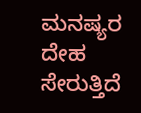ಮನಷ್ಯರ ದೇಹ ಸೇರುತ್ತಿದೆ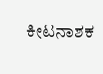ಕೀಟನಾಶಕ